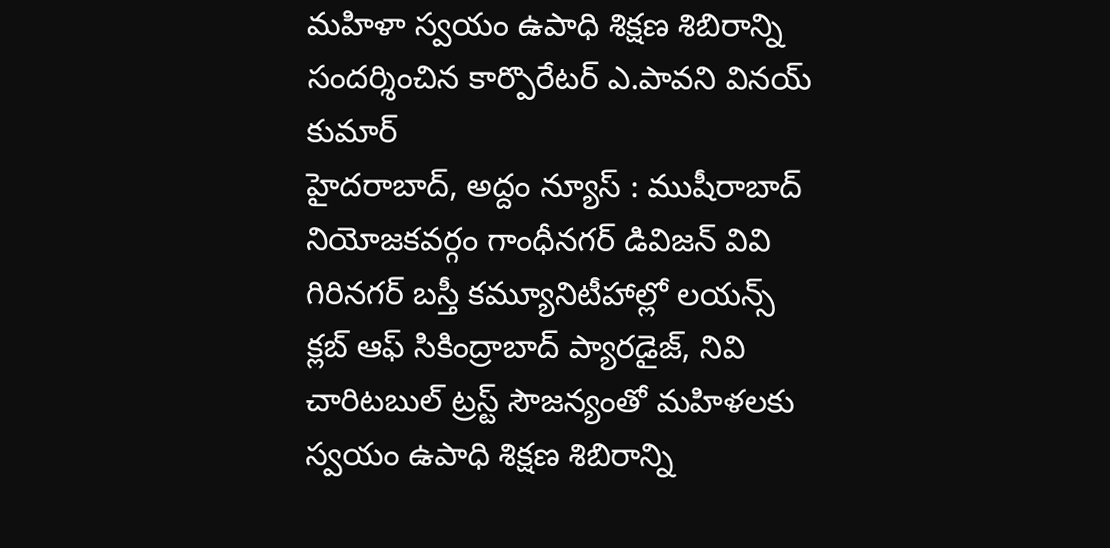మహిళా స్వయం ఉపాధి శిక్షణ శిబిరాన్ని సందర్శించిన కార్పొరేటర్ ఎ.పావని వినయ్ కుమార్
హైదరాబాద్, అద్దం న్యూస్ : ముషీరాబాద్ నియోజకవర్గం గాంధీనగర్ డివిజన్ వివి గిరినగర్ బస్తీ కమ్యూనిటీహాల్లో లయన్స్ క్లబ్ ఆఫ్ సికింద్రాబాద్ ప్యారడైజ్, నివి చారిటబుల్ ట్రస్ట్ సౌజన్యంతో మహిళలకు స్వయం ఉపాధి శిక్షణ శిబిరాన్ని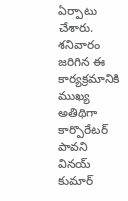ఏర్పాటు చేశారు. శనివారం జరిగిన ఈ కార్యక్రమానికి ముఖ్య అతిథిగా కార్పొరేటర్ పావని వినయ్ కుమార్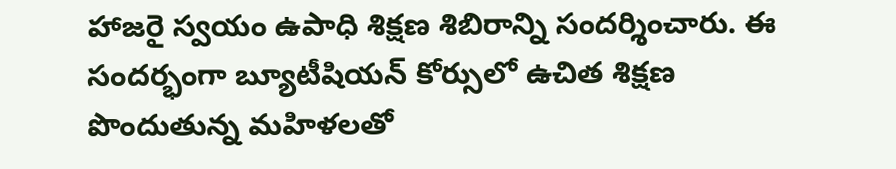హాజరై స్వయం ఉపాధి శిక్షణ శిబిరాన్ని సందర్శించారు. ఈ సందర్భంగా బ్యూటీషియన్ కోర్సులో ఉచిత శిక్షణ పొందుతున్న మహిళలతో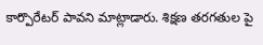కార్పొరేటర్ పావని మాట్లాడారు. శిక్షణ తరగతుల పై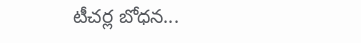టీచర్ల బోధన...